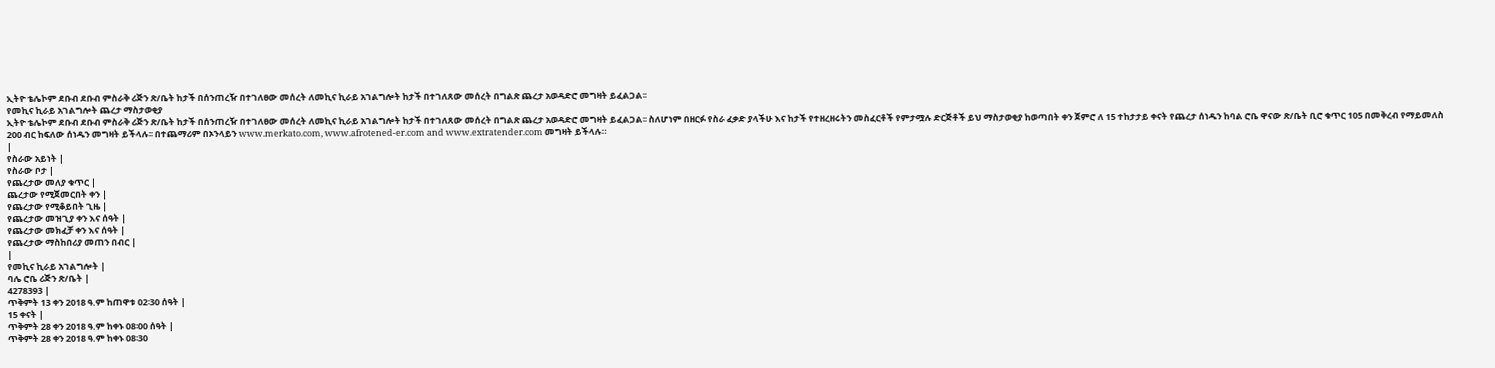ኢትዮ ቴሌኮም ደቡብ ደቡብ ምስራቅ ሪጅን ጽ/ቤት ከታች በሰንጠረዥ በተገለፀው መሰረት ለመኪና ኪራይ አገልግሎት ከታች በተገለጸው መሰረት በግልጽ ጨረታ አወዳድሮ መግዛት ይፈልጋል፡፡
የመኪና ኪራይ አገልግሎት ጨረታ ማስታወቂያ
ኢትዮ ቴሌኮም ደቡብ ደቡብ ምስራቅ ሪጅን ጽ/ቤት ከታች በሰንጠረዥ በተገለፀው መሰረት ለመኪና ኪራይ አገልግሎት ከታች በተገለጸው መሰረት በግልጽ ጨረታ አወዳድሮ መግዛት ይፈልጋል፡፡ ስለሆነም በዘርፉ የስራ ፈቃድ ያላችሁ እና ከታች የተዘረዘሩትን መስፈርቶች የምታሟሉ ድርጅቶች ይህ ማስታወቂያ ከወጣበት ቀን ጀምሮ ለ 15 ተከታታይ ቀናት የጨረታ ሰነዱን ከባል ሮቤ ዋናው ጽ/ቤት ቢሮ ቁጥር 105 በመቅረብ የማይመለስ 200 ብር ከፍለው ሰነዱን መግዛት ይችላሉ፡፡ በተጨማሪም በኦንላይን www.merkato.com, www.afrotened-er.com and www.extratender.com መግዛት ይችላሉ።
|
የስራው አይነት |
የስራው ቦታ |
የጨረታው መለያ ቁጥር |
ጨረታው የሚጀመርበት ቀን |
የጨረታው የሚቆይበት ጊዜ |
የጨረታው መዝጊያ ቀን እና ሰዓት |
የጨረታው መክፈቻ ቀን እና ሰዓት |
የጨረታው ማስከበሪያ መጠን በብር |
|
የመኪና ኪራይ አገልግሎት |
ባሌ ሮቤ ሪጅን ጽ/ቤት |
4278393 |
ጥቅምት 13 ቀን 2018 ዓ.ም ከጠዋቱ 02፡30 ሰዓት |
15 ቀናት |
ጥቅምት 28 ቀን 2018 ዓ.ም ከቀኑ 08፡00 ሰዓት |
ጥቅምት 28 ቀን 2018 ዓ.ም ከቀኑ 08፡30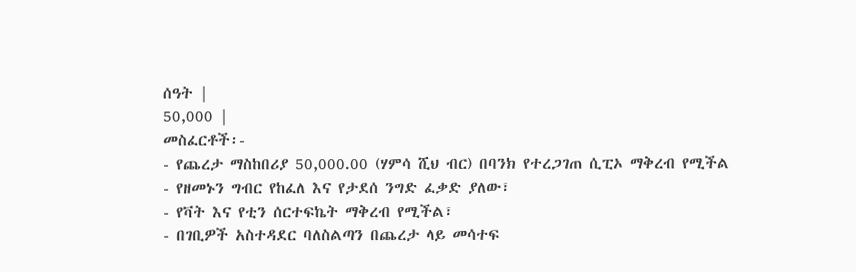ሰዓት |
50,000 |
መስፈርቶች፡-
- የጨረታ ማስከበሪያ 50,000.00 (ሃምሳ ሺህ ብር) በባንክ የተረጋገጠ ሲፒኦ ማቅረብ የሚችል
- የዘመኑን ግብር የከፈለ እና የታደሰ ንግድ ፈቃድ ያለው፣
- የቫት እና የቲን ሰርተፍኬት ማቅረብ የሚችል፣
- በገቢዎች አስተዳደር ባለስልጣን በጨረታ ላይ መሳተፍ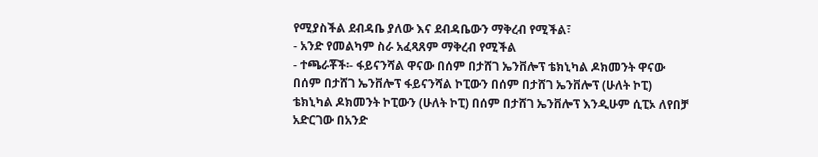የሚያስችል ደብዳቤ ያለው እና ደብዳቤውን ማቅረብ የሚችል፣
- አንድ የመልካም ስራ አፈጻጸም ማቅረብ የሚችል
- ተጫራቾች፡- ፋይናንሻል ዋናው በሰም በታሸገ ኤንቨሎፕ ቴክኒካል ዶክመንት ዋናው በሰም በታሸገ ኤንቨሎፕ ፋይናንሻል ኮፒውን በሰም በታሸገ ኤንቨሎፕ (ሁለት ኮፒ) ቴክኒካል ዶክመንት ኮፒውን (ሁለት ኮፒ) በሰም በታሸገ ኤንቨሎፕ እንዲሁም ሲፒኦ ለየበቻ አድርገው በአንድ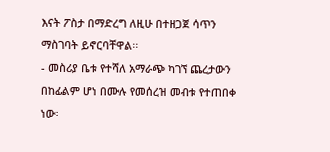እናት ፖስታ በማድረግ ለዚሁ በተዘጋጀ ሳጥን ማስገባት ይኖርባቸዋል፡፡
- መስሪያ ቤቱ የተሻለ አማራጭ ካገኘ ጨረታውን በከፊልም ሆነ በሙሉ የመሰረዝ መብቱ የተጠበቀ ነው፡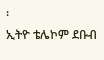፡
ኢትዮ ቴሌኮም ደቡብ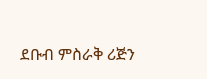ደቡብ ምስራቅ ሪጅን